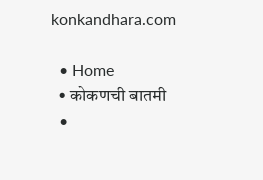konkandhara.com

  • Home
  • कोकणची बातमी
  •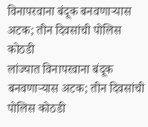विनापरवाना बंदूक बनवणाऱ्यास अटक; तीन दिवसांची पोलिस कोठडी
लांज्यात विनापरवाना बंदूक बनवणाऱ्यास अटक; तीन दिवसांची पोलिस कोठडी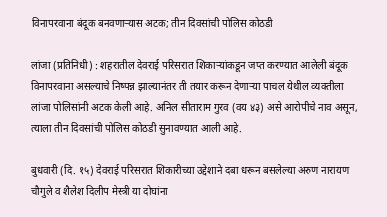विनापरवाना बंदूक बनवणाऱ्यास अटक; तीन दिवसांची पोलिस कोठडी

लांजा (प्रतिनिधी) : शहरातील देवराई परिसरात शिकाऱ्यांकडून जप्त करण्यात आलेली बंदूक विनापरवाना असल्याचे निष्पन्न झाल्यानंतर ती तयार करून देणाऱ्या पाचल येथील व्यक्तीला लांजा पोलिसांनी अटक केली आहे. अनिल सीताराम गुरव (वय ४३) असे आरोपीचे नाव असून, त्याला तीन दिवसांची पोलिस कोठडी सुनावण्यात आली आहे.

बुधवारी (दि. १५) देवराई परिसरात शिकारीच्या उद्देशाने दबा धरून बसलेल्या अरुण नारायण चौगुले व शैलेश दिलीप मेस्त्री या दोघांना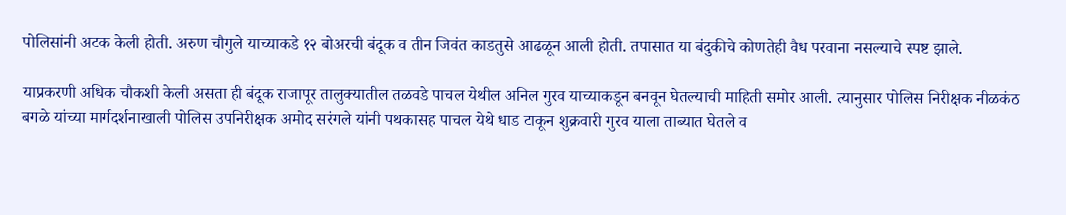पोलिसांनी अटक केली होती. अरुण चौगुले याच्याकडे १२ बोअरची बंदूक व तीन जिवंत काडतुसे आढळून आली होती. तपासात या बंदुकीचे कोणतेही वैध परवाना नसल्याचे स्पष्ट झाले.

याप्रकरणी अधिक चौकशी केली असता ही बंदूक राजापूर तालुक्यातील तळवडे पाचल येथील अनिल गुरव याच्याकडून बनवून घेतल्याची माहिती समोर आली. त्यानुसार पोलिस निरीक्षक नीळकंठ बगळे यांच्या मार्गदर्शनाखाली पोलिस उपनिरीक्षक अमोद सरंगले यांनी पथकासह पाचल येथे धाड टाकून शुक्रवारी गुरव याला ताब्यात घेतले व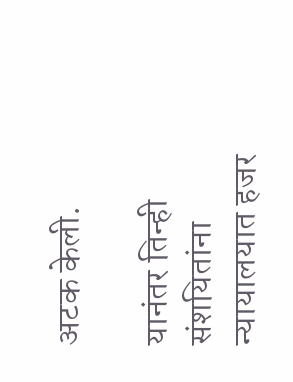अटक केली.

यानंतर तिन्ही संशयितांना न्यायालयात हजर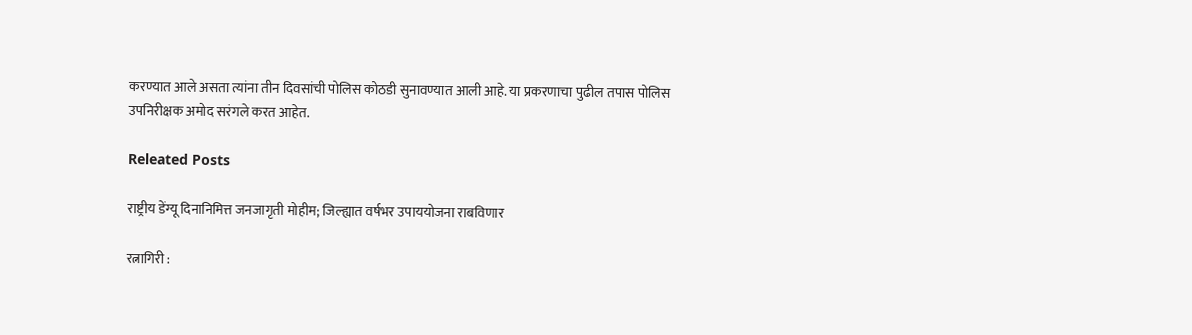करण्यात आले असता त्यांना तीन दिवसांची पोलिस कोठडी सुनावण्यात आली आहे. या प्रकरणाचा पुढील तपास पोलिस उपनिरीक्षक अमोद सरंगले करत आहेत.

Releated Posts

राष्ट्रीय डेंग्यू दिनानिमित्त जनजागृती मोहीम; जिल्ह्यात वर्षभर उपाययोजना राबविणार

रत्नागिरी :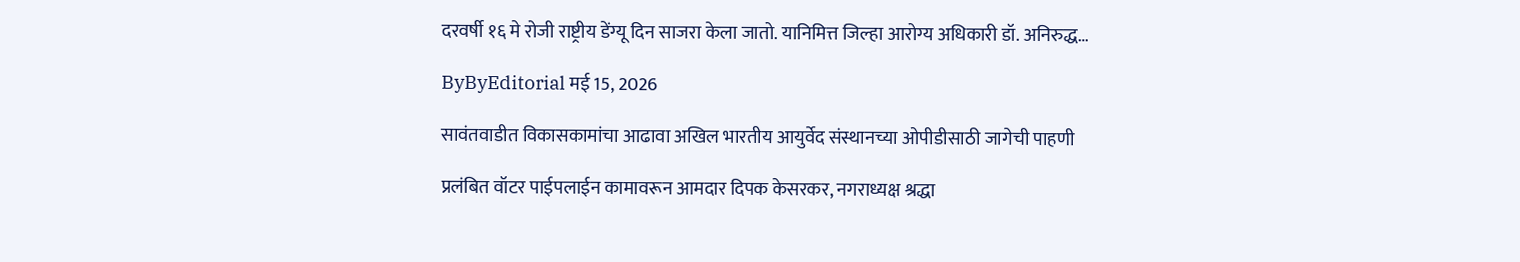दरवर्षी १६ मे रोजी राष्ट्रीय डेंग्यू दिन साजरा केला जातो. यानिमित्त जिल्हा आरोग्य अधिकारी डॉ. अनिरुद्ध…

ByByEditorial मई 15, 2026

सावंतवाडीत विकासकामांचा आढावा अखिल भारतीय आयुर्वेद संस्थानच्या ओपीडीसाठी जागेची पाहणी

प्रलंबित वॉटर पाईपलाईन कामावरून आमदार दिपक केसरकर, नगराध्यक्ष श्रद्धा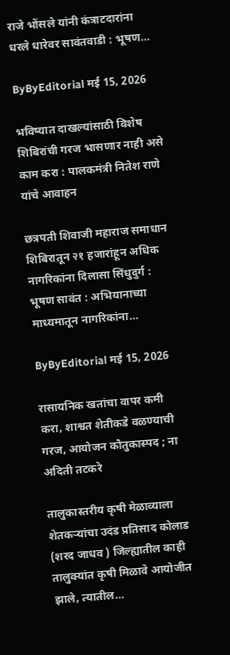राजे भोंसले यांनी कंत्राटदारांना धरले धारेवर सावंतवाडी : भूषण…

ByByEditorial मई 15, 2026

भविष्यात दाखल्यांसाठी विशेष शिबिरांची गरज भासणार नाही असे काम करा : पालकमंत्री नितेश राणे यांचे आवाहन

छत्रपती शिवाजी महाराज समाधान शिबिरातून २१ हजारांहून अधिक नागरिकांना दिलासा सिंधुदुर्ग : भूषण सावंत : अभियानाच्या माध्यमातून नागरिकांना…

ByByEditorial मई 15, 2026

रासायनिक खतांचा वापर कमी करा, शाश्वत शेतीकडे वळण्याची गरज, आयोजन कौतुकास्पद ; ना अदिती तटकरे

तालुकास्तरीय कृषी मेळाव्याला शेतकऱ्यांचा उदंड प्रतिसाद कोलाड (शरद जाधव ) जिल्ह्यातील काही तालुक्यांत कृषी मिळावे आयोजीत झाले, त्यातील…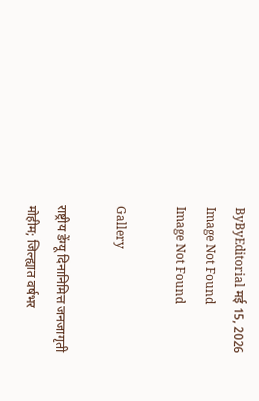ByByEditorial मई 15, 2026
Image Not Found
Image Not Found

Gallery

राष्ट्रीय डेंग्यू दिनानिमित्त जनजागृती मोहीम; जिल्ह्यात वर्षभर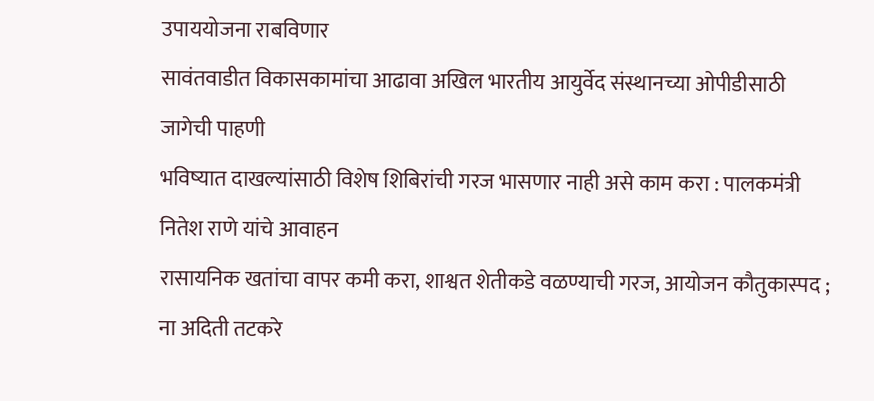उपाययोजना राबविणार
सावंतवाडीत विकासकामांचा आढावा अखिल भारतीय आयुर्वेद संस्थानच्या ओपीडीसाठी जागेची पाहणी
भविष्यात दाखल्यांसाठी विशेष शिबिरांची गरज भासणार नाही असे काम करा : पालकमंत्री नितेश राणे यांचे आवाहन
रासायनिक खतांचा वापर कमी करा, शाश्वत शेतीकडे वळण्याची गरज, आयोजन कौतुकास्पद ; ना अदिती तटकरे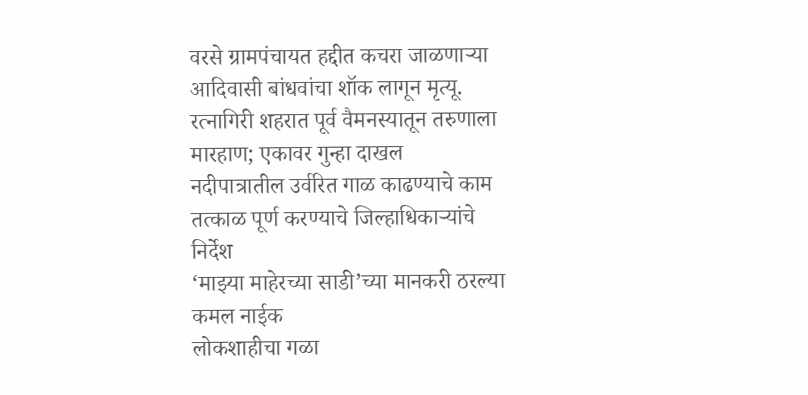वरसे ग्रामपंचायत हद्दीत कचरा जाळणाऱ्या आदिवासी बांधवांचा शॉक लागून मृत्यू.
रत्नागिरी शहरात पूर्व वैमनस्यातून तरुणाला मारहाण; एकावर गुन्हा दाखल
नदीपात्रातील उर्वरित गाळ काढण्याचे काम तत्काळ पूर्ण करण्याचे जिल्हाधिकाऱ्यांचे निर्देश
‘माझ्या माहेरच्या साडी’च्या मानकरी ठरल्या कमल नाईक
लोकशाहीचा गळा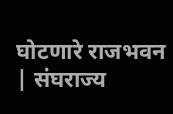घोटणारे राजभवन | संघराज्य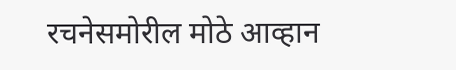रचनेसमोरील मोठे आव्हान